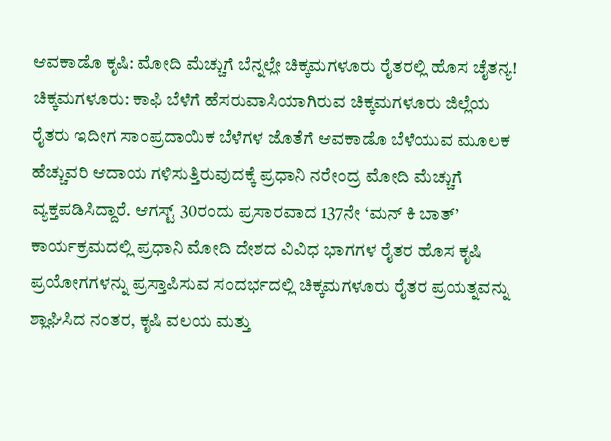ಆವಕಾಡೊ ಕೃಷಿ: ಮೋದಿ ಮೆಚ್ಚುಗೆ ಬೆನ್ನಲ್ಲೇ ಚಿಕ್ಕಮಗಳೂರು ರೈತರಲ್ಲಿ ಹೊಸ ಚೈತನ್ಯ!
ಚಿಕ್ಕಮಗಳೂರು: ಕಾಫಿ ಬೆಳೆಗೆ ಹೆಸರುವಾಸಿಯಾಗಿರುವ ಚಿಕ್ಕಮಗಳೂರು ಜಿಲ್ಲೆಯ ರೈತರು ಇದೀಗ ಸಾಂಪ್ರದಾಯಿಕ ಬೆಳೆಗಳ ಜೊತೆಗೆ ಆವಕಾಡೊ ಬೆಳೆಯುವ ಮೂಲಕ ಹೆಚ್ಚುವರಿ ಆದಾಯ ಗಳಿಸುತ್ತಿರುವುದಕ್ಕೆ ಪ್ರಧಾನಿ ನರೇಂದ್ರ ಮೋದಿ ಮೆಚ್ಚುಗೆ ವ್ಯಕ್ತಪಡಿಸಿದ್ದಾರೆ. ಆಗಸ್ಟ್ 30ರಂದು ಪ್ರಸಾರವಾದ 137ನೇ ‘ಮನ್ ಕಿ ಬಾತ್’ ಕಾರ್ಯಕ್ರಮದಲ್ಲಿ ಪ್ರಧಾನಿ ಮೋದಿ ದೇಶದ ವಿವಿಧ ಭಾಗಗಳ ರೈತರ ಹೊಸ ಕೃಷಿ ಪ್ರಯೋಗಗಳನ್ನು ಪ್ರಸ್ತಾಪಿಸುವ ಸಂದರ್ಭದಲ್ಲಿ ಚಿಕ್ಕಮಗಳೂರು ರೈತರ ಪ್ರಯತ್ನವನ್ನು ಶ್ಲಾಘಿಸಿದ ನಂತರ, ಕೃಷಿ ವಲಯ ಮತ್ತು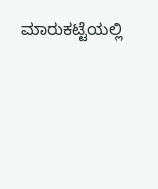ಮಾರುಕಟ್ಟೆಯಲ್ಲಿ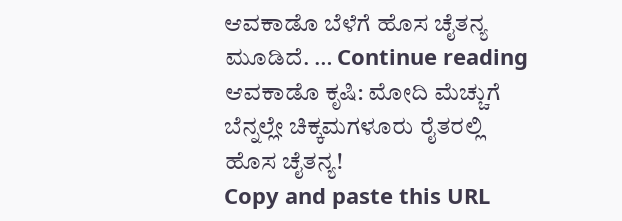ಆವಕಾಡೊ ಬೆಳೆಗೆ ಹೊಸ ಚೈತನ್ಯ ಮೂಡಿದೆ. … Continue reading ಆವಕಾಡೊ ಕೃಷಿ: ಮೋದಿ ಮೆಚ್ಚುಗೆ ಬೆನ್ನಲ್ಲೇ ಚಿಕ್ಕಮಗಳೂರು ರೈತರಲ್ಲಿ ಹೊಸ ಚೈತನ್ಯ!
Copy and paste this URL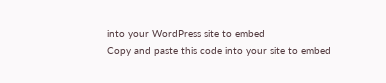into your WordPress site to embed
Copy and paste this code into your site to embed